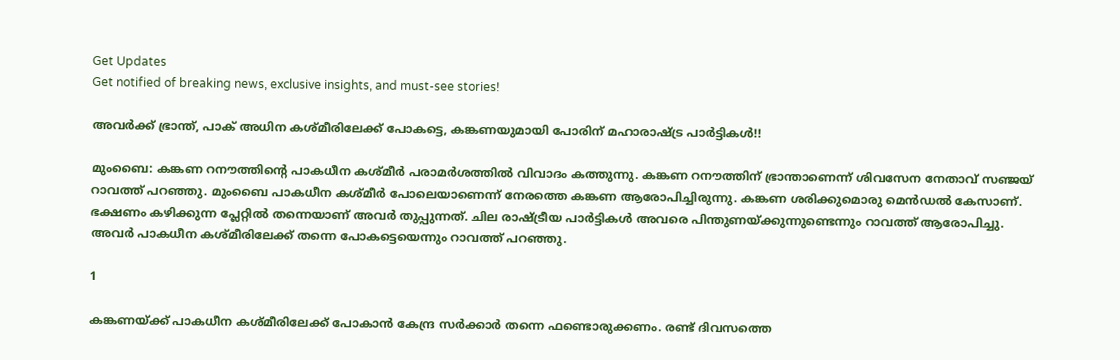Get Updates
Get notified of breaking news, exclusive insights, and must-see stories!

അവര്‍ക്ക് ഭ്രാന്ത്, പാക് അധിന കശ്മീരിലേക്ക് പോകട്ടെ, കങ്കണയുമായി പോരിന് മഹാരാഷ്ട്ര പാര്‍ട്ടികള്‍!!

മുംബൈ: കങ്കണ റനൗത്തിന്റെ പാകധീന കശ്മീര്‍ പരാമര്‍ശത്തില്‍ വിവാദം കത്തുന്നു. കങ്കണ റനൗത്തിന് ഭ്രാന്താണെന്ന് ശിവസേന നേതാവ് സഞ്ജയ് റാവത്ത് പറഞ്ഞു. മുംബൈ പാകധീന കശ്മീര്‍ പോലെയാണെന്ന് നേരത്തെ കങ്കണ ആരോപിച്ചിരുന്നു. കങ്കണ ശരിക്കുമൊരു മെന്‍ഡല്‍ കേസാണ്. ഭക്ഷണം കഴിക്കുന്ന പ്ലേറ്റില്‍ തന്നെയാണ് അവര്‍ തുപ്പുന്നത്. ചില രാഷ്ട്രീയ പാര്‍ട്ടികള്‍ അവരെ പിന്തുണയ്ക്കുന്നുണ്ടെന്നും റാവത്ത് ആരോപിച്ചു. അവര്‍ പാകധീന കശ്മീരിലേക്ക് തന്നെ പോകട്ടെയെന്നും റാവത്ത് പറഞ്ഞു.

1

കങ്കണയ്ക്ക് പാകധീന കശ്മീരിലേക്ക് പോകാന്‍ കേന്ദ്ര സര്‍ക്കാര്‍ തന്നെ ഫണ്ടൊരുക്കണം. രണ്ട് ദിവസത്തെ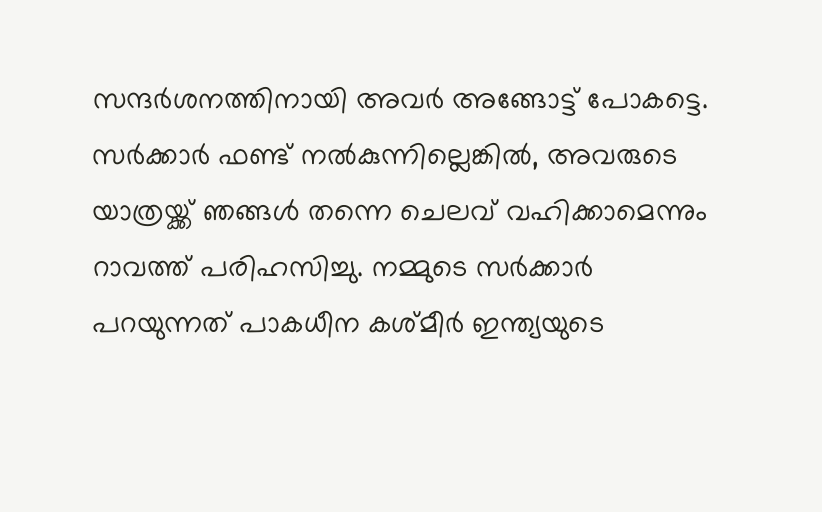സന്ദര്‍ശനത്തിനായി അവര്‍ അങ്ങോട്ട് പോകട്ടെ. സര്‍ക്കാര്‍ ഫണ്ട് നല്‍കുന്നില്ലെങ്കില്‍, അവരുടെ യാത്രയ്ക്ക് ഞങ്ങള്‍ തന്നെ ചെലവ് വഹിക്കാമെന്നും റാവത്ത് പരിഹസിച്ചു. നമ്മുടെ സര്‍ക്കാര്‍ പറയുന്നത് പാകധീന കശ്മീര്‍ ഇന്ത്യയുടെ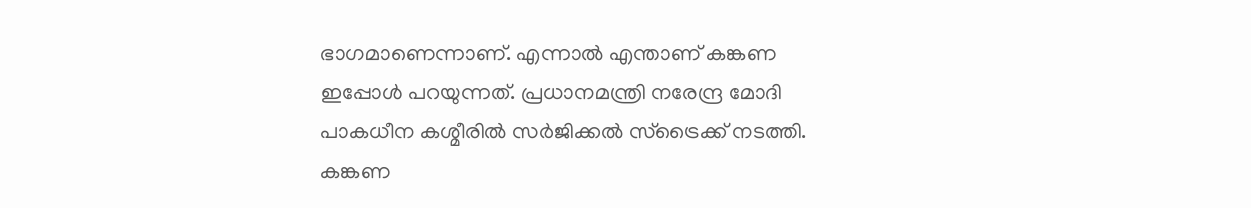ഭാഗമാണെന്നാണ്. എന്നാല്‍ എന്താണ് കങ്കണ ഇപ്പോള്‍ പറയുന്നത്. പ്രധാനമന്ത്രി നരേന്ദ്ര മോദി പാകധീന കശ്മീരില്‍ സര്‍ജിക്കല്‍ സ്‌ട്രൈക്ക് നടത്തി. കങ്കണ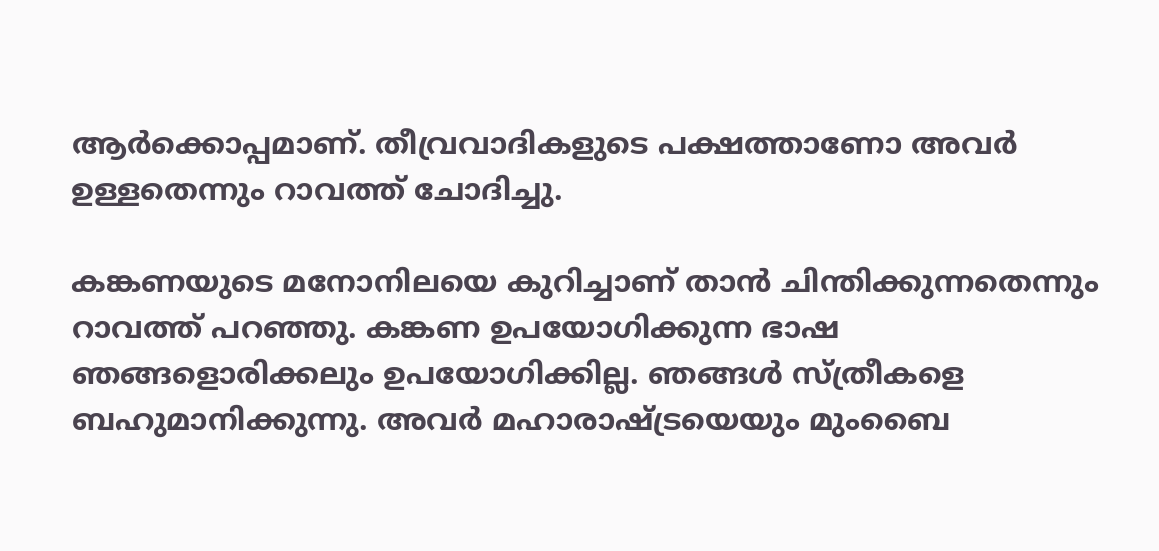ആര്‍ക്കൊപ്പമാണ്. തീവ്രവാദികളുടെ പക്ഷത്താണോ അവര്‍ ഉള്ളതെന്നും റാവത്ത് ചോദിച്ചു.

കങ്കണയുടെ മനോനിലയെ കുറിച്ചാണ് താന്‍ ചിന്തിക്കുന്നതെന്നും റാവത്ത് പറഞ്ഞു. കങ്കണ ഉപയോഗിക്കുന്ന ഭാഷ ഞങ്ങളൊരിക്കലും ഉപയോഗിക്കില്ല. ഞങ്ങള്‍ സ്ത്രീകളെ ബഹുമാനിക്കുന്നു. അവര്‍ മഹാരാഷ്ട്രയെയും മുംബൈ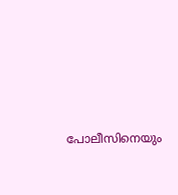പോലീസിനെയും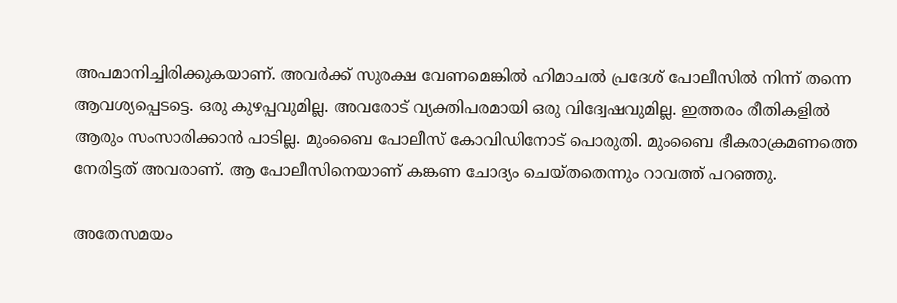അപമാനിച്ചിരിക്കുകയാണ്. അവര്‍ക്ക് സുരക്ഷ വേണമെങ്കില്‍ ഹിമാചല്‍ പ്രദേശ് പോലീസില്‍ നിന്ന് തന്നെ ആവശ്യപ്പെടട്ടെ. ഒരു കുഴപ്പവുമില്ല. അവരോട് വ്യക്തിപരമായി ഒരു വിദ്വേഷവുമില്ല. ഇത്തരം രീതികളില്‍ ആരും സംസാരിക്കാന്‍ പാടില്ല. മുംബൈ പോലീസ് കോവിഡിനോട് പൊരുതി. മുംബൈ ഭീകരാക്രമണത്തെ നേരിട്ടത് അവരാണ്. ആ പോലീസിനെയാണ് കങ്കണ ചോദ്യം ചെയ്തതെന്നും റാവത്ത് പറഞ്ഞു.

അതേസമയം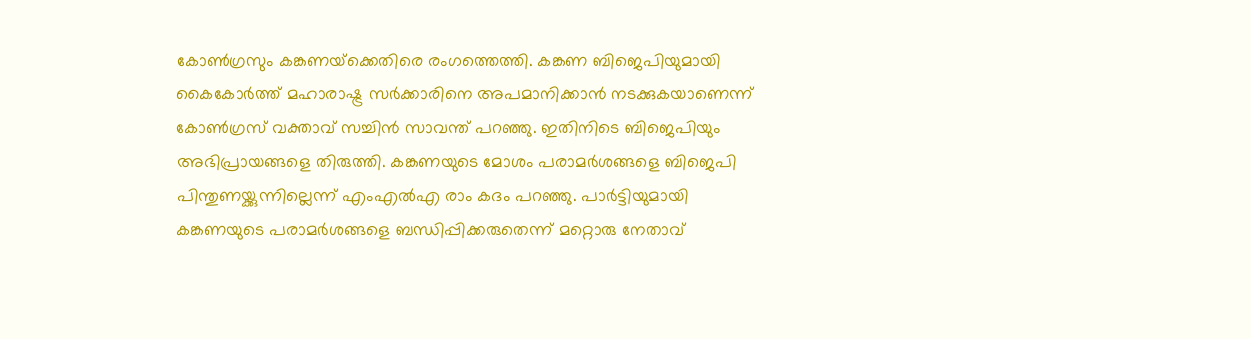കോണ്‍ഗ്രസും കങ്കണയ്‌ക്കെതിരെ രംഗത്തെത്തി. കങ്കണ ബിജെപിയുമായി കൈകോര്‍ത്ത് മഹാരാഷ്ട്ര സര്‍ക്കാരിനെ അപമാനിക്കാന്‍ നടക്കുകയാണെന്ന് കോണ്‍ഗ്രസ് വക്താവ് സച്ചിന്‍ സാവന്ത് പറഞ്ഞു. ഇതിനിടെ ബിജെപിയും അഭിപ്രായങ്ങളെ തിരുത്തി. കങ്കണയുടെ മോശം പരാമര്‍ശങ്ങളെ ബിജെപി പിന്തുണയ്ക്കുന്നില്ലെന്ന് എംഎല്‍എ രാം കദം പറഞ്ഞു. പാര്‍ട്ടിയുമായി കങ്കണയുടെ പരാമര്‍ശങ്ങളെ ബന്ധിപ്പിക്കരുതെന്ന് മറ്റൊരു നേതാവ്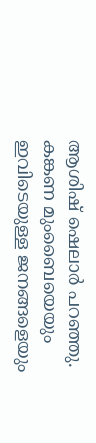ആശിഷ് ഷെലാര്‍ പറഞ്ഞു. കങ്കണ മുംബൈയെയും ഇവിടെയുള്ള ജനങ്ങളെയും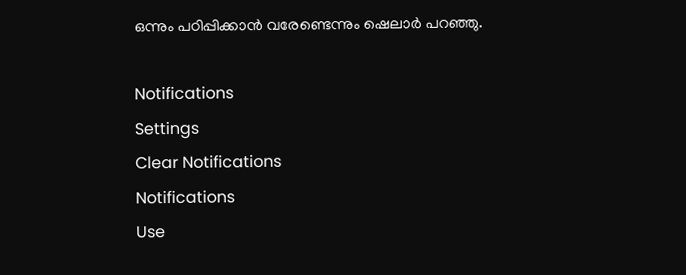ഒന്നും പഠിപ്പിക്കാന്‍ വരേണ്ടെന്നും ഷെലാര്‍ പറഞ്ഞു.

Notifications
Settings
Clear Notifications
Notifications
Use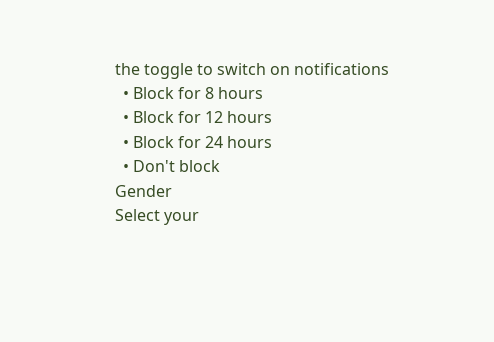the toggle to switch on notifications
  • Block for 8 hours
  • Block for 12 hours
  • Block for 24 hours
  • Don't block
Gender
Select your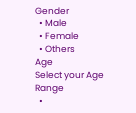Gender
  • Male
  • Female
  • Others
Age
Select your Age Range
  •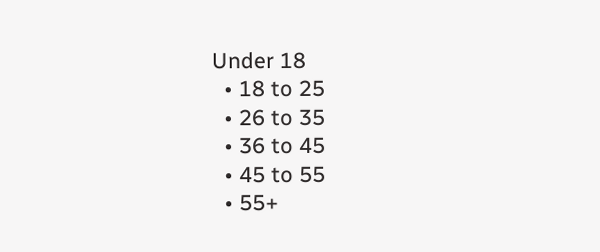Under 18
  • 18 to 25
  • 26 to 35
  • 36 to 45
  • 45 to 55
  • 55+